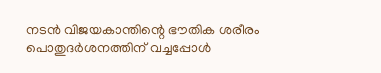നടന്‍ വിജയകാന്തിന്റെ ഭൗതിക ശരീരം പൊതുദര്‍ശനത്തിന് വച്ചപ്പോള്‍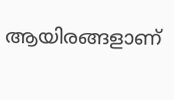ആയിരങ്ങളാണ്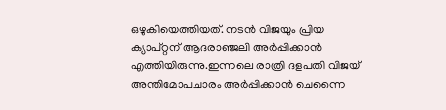ഒഴുകിയെത്തിയത്. നടന്‍ വിജയും പ്രിയ ക്യാപ്റ്റന് ആദരാഞ്ജലി അര്‍പ്പിക്കാന്‍ എത്തിയിരുന്നു.ഇന്നലെ രാത്രി ദളപതി വിജയ് അന്തിമോപചാരം അര്‍പ്പിക്കാന്‍ ചെന്നൈ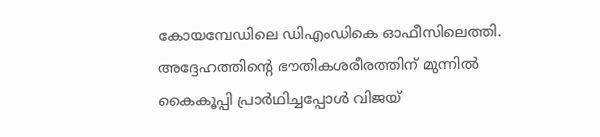കോയമ്പേഡിലെ ഡിഎംഡികെ ഓഫീസിലെത്തി. അദ്ദേഹത്തിന്റെ ഭൗതികശരീരത്തിന് മുന്നില്‍ കൈകൂപ്പി പ്രാര്‍ഥിച്ചപ്പോള്‍ വിജയ്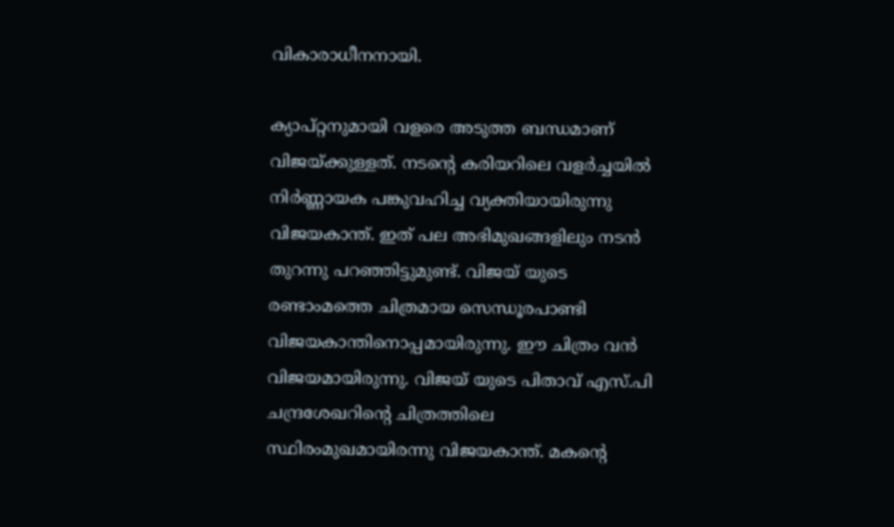വികാരാധീനനായി.

ക്യാപ്റ്റനുമായി വളരെ അടുത്ത ബന്ധമാണ് വിജയ്ക്കുള്ളത്. നടന്റെ കരിയറിലെ വളര്‍ച്ചയില്‍ നിര്‍ണ്ണായക പങ്കുവഹിച്ച വ്യക്തിയായിരുന്നു വിജയകാന്ത്. ഇത് പല അഭിമുഖങ്ങളിലും നടന്‍ തുറന്നു പറഞ്ഞിട്ടുമുണ്ട്. വിജയ് യുടെ രണ്ടാംമത്തെ ചിത്രമായ സെന്ധൂരപാണ്ടി വിജയകാന്തിനൊപ്പമായിരുന്നു. ഈ ചിത്രം വന്‍ വിജയമായിരുന്നു. വിജയ് യുടെ പിതാവ് എസ്.പി ചന്ദ്രശേഖറിന്റെ ചിത്രത്തിലെ സ്ഥിരംമുഖമായിരന്നു വിജയകാന്ത്. മകന്റെ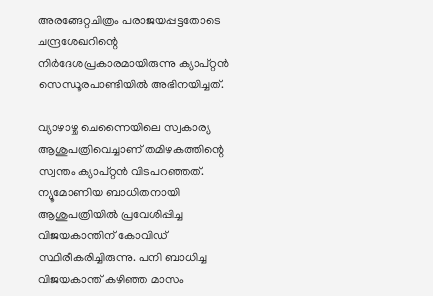അരങ്ങേറ്റചിത്രം പരാജയപ്പട്ടതോടെ ചന്ദ്രശേഖറിന്റെ നിര്‍ദേശപ്രകാരമായിരുന്നു ക്യാപ്റ്റന്‍ സെന്ധൂരപാണ്ടിയില്‍ അഭിനയിച്ചത്.

വ്യാഴാഴ്ച ചെന്നൈയിലെ സ്വകാര്യ ആശുപത്രിവെച്ചാണ് തമിഴകത്തിന്റെ സ്വന്തം ക്യാപ്റ്റന്‍ വിടപറഞ്ഞത്. ന്യൂമോണിയ ബാധിതനായി ആശുപത്രിയില്‍ പ്രവേശിപ്പിച്ച വിജയകാന്തിന് കോവിഡ് സ്ഥിരീകരിച്ചിരുന്നു. പനി ബാധിച്ച വിജയകാന്ത് കഴിഞ്ഞ മാസം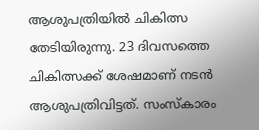ആശുപത്രിയില്‍ ചികിത്സ തേടിയിരുന്നു. 23 ദിവസത്തെ ചികിത്സക്ക് ശേഷമാണ് നടന്‍ ആശുപത്രിവിട്ടത്. സംസ്‌കാരം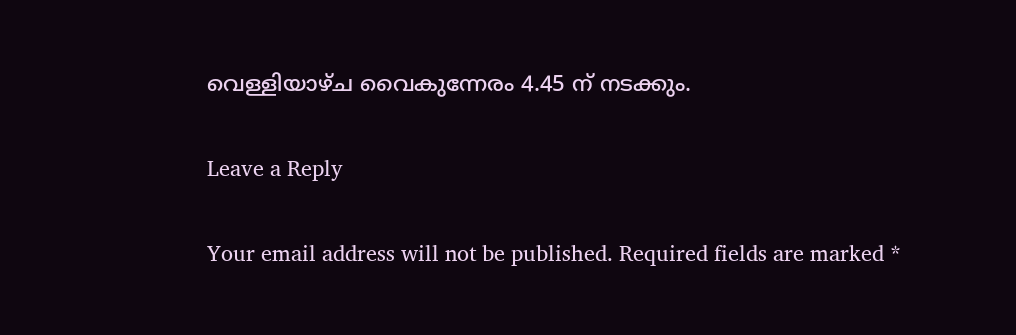വെള്ളിയാഴ്ച വൈകുന്നേരം 4.45 ന് നടക്കും.

Leave a Reply

Your email address will not be published. Required fields are marked *